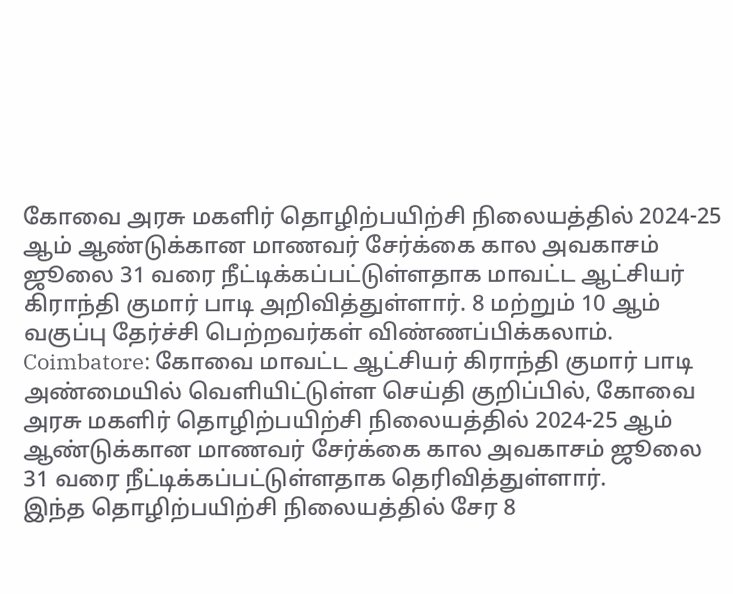கோவை அரசு மகளிர் தொழிற்பயிற்சி நிலையத்தில் 2024-25 ஆம் ஆண்டுக்கான மாணவர் சேர்க்கை கால அவகாசம் ஜூலை 31 வரை நீட்டிக்கப்பட்டுள்ளதாக மாவட்ட ஆட்சியர் கிராந்தி குமார் பாடி அறிவித்துள்ளார். 8 மற்றும் 10 ஆம் வகுப்பு தேர்ச்சி பெற்றவர்கள் விண்ணப்பிக்கலாம்.
Coimbatore: கோவை மாவட்ட ஆட்சியர் கிராந்தி குமார் பாடி அண்மையில் வெளியிட்டுள்ள செய்தி குறிப்பில், கோவை அரசு மகளிர் தொழிற்பயிற்சி நிலையத்தில் 2024-25 ஆம் ஆண்டுக்கான மாணவர் சேர்க்கை கால அவகாசம் ஜூலை 31 வரை நீட்டிக்கப்பட்டுள்ளதாக தெரிவித்துள்ளார்.
இந்த தொழிற்பயிற்சி நிலையத்தில் சேர 8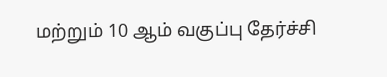மற்றும் 10 ஆம் வகுப்பு தேர்ச்சி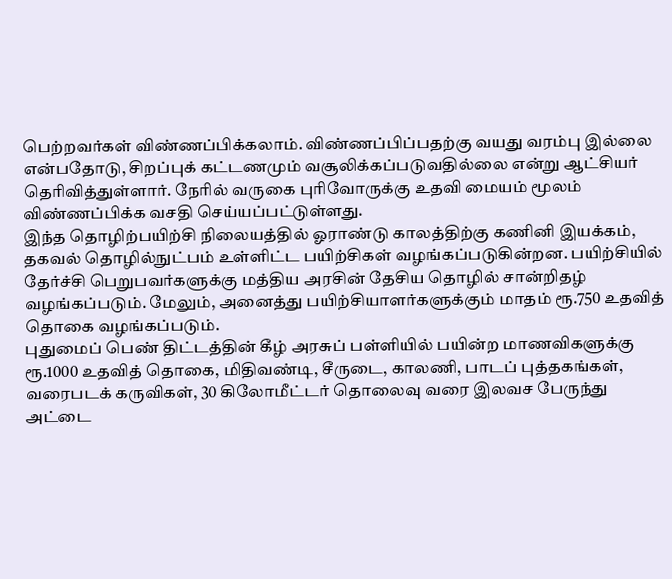பெற்றவர்கள் விண்ணப்பிக்கலாம். விண்ணப்பிப்பதற்கு வயது வரம்பு இல்லை என்பதோடு, சிறப்புக் கட்டணமும் வசூலிக்கப்படுவதில்லை என்று ஆட்சியர் தெரிவித்துள்ளார். நேரில் வருகை புரிவோருக்கு உதவி மையம் மூலம் விண்ணப்பிக்க வசதி செய்யப்பட்டுள்ளது.
இந்த தொழிற்பயிற்சி நிலையத்தில் ஓராண்டு காலத்திற்கு கணினி இயக்கம், தகவல் தொழில்நுட்பம் உள்ளிட்ட பயிற்சிகள் வழங்கப்படுகின்றன. பயிற்சியில் தேர்ச்சி பெறுபவர்களுக்கு மத்திய அரசின் தேசிய தொழில் சான்றிதழ் வழங்கப்படும். மேலும், அனைத்து பயிற்சியாளர்களுக்கும் மாதம் ரூ.750 உதவித் தொகை வழங்கப்படும்.
புதுமைப் பெண் திட்டத்தின் கீழ் அரசுப் பள்ளியில் பயின்ற மாணவிகளுக்கு ரூ.1000 உதவித் தொகை, மிதிவண்டி, சீருடை, காலணி, பாடப் புத்தகங்கள், வரைபடக் கருவிகள், 30 கிலோமீட்டர் தொலைவு வரை இலவச பேருந்து அட்டை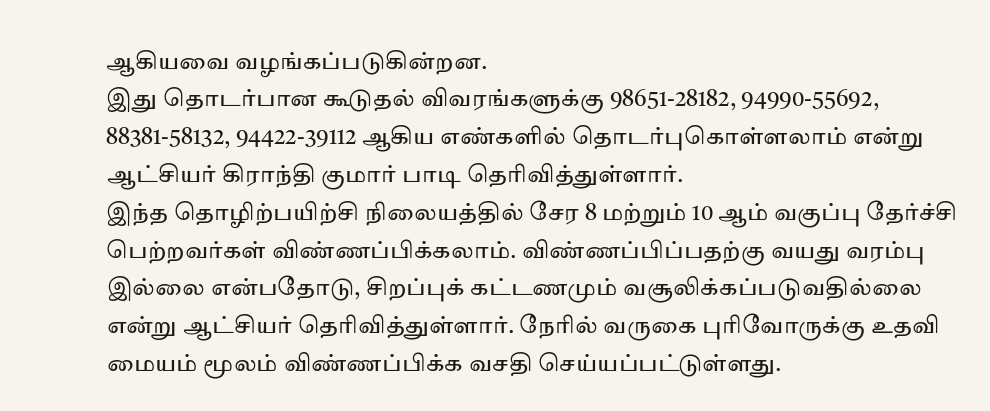ஆகியவை வழங்கப்படுகின்றன.
இது தொடர்பான கூடுதல் விவரங்களுக்கு 98651-28182, 94990-55692, 88381-58132, 94422-39112 ஆகிய எண்களில் தொடர்புகொள்ளலாம் என்று ஆட்சியர் கிராந்தி குமார் பாடி தெரிவித்துள்ளார்.
இந்த தொழிற்பயிற்சி நிலையத்தில் சேர 8 மற்றும் 10 ஆம் வகுப்பு தேர்ச்சி பெற்றவர்கள் விண்ணப்பிக்கலாம். விண்ணப்பிப்பதற்கு வயது வரம்பு இல்லை என்பதோடு, சிறப்புக் கட்டணமும் வசூலிக்கப்படுவதில்லை என்று ஆட்சியர் தெரிவித்துள்ளார். நேரில் வருகை புரிவோருக்கு உதவி மையம் மூலம் விண்ணப்பிக்க வசதி செய்யப்பட்டுள்ளது.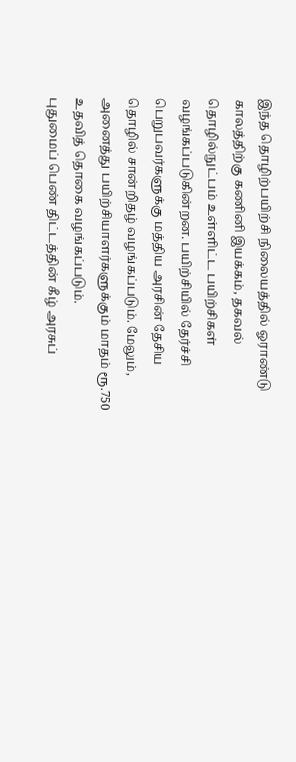இந்த தொழிற்பயிற்சி நிலையத்தில் ஓராண்டு காலத்திற்கு கணினி இயக்கம், தகவல் தொழில்நுட்பம் உள்ளிட்ட பயிற்சிகள் வழங்கப்படுகின்றன. பயிற்சியில் தேர்ச்சி பெறுபவர்களுக்கு மத்திய அரசின் தேசிய தொழில் சான்றிதழ் வழங்கப்படும். மேலும், அனைத்து பயிற்சியாளர்களுக்கும் மாதம் ரூ.750 உதவித் தொகை வழங்கப்படும்.
புதுமைப் பெண் திட்டத்தின் கீழ் அரசுப்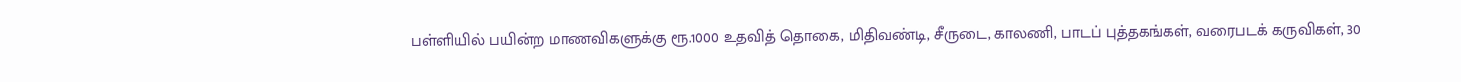பள்ளியில் பயின்ற மாணவிகளுக்கு ரூ.1000 உதவித் தொகை, மிதிவண்டி, சீருடை, காலணி, பாடப் புத்தகங்கள், வரைபடக் கருவிகள், 30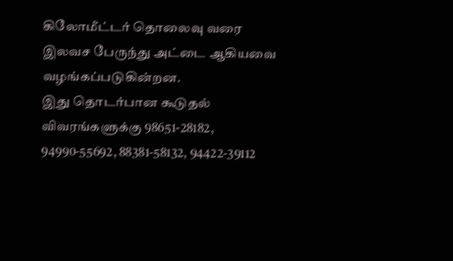கிலோமீட்டர் தொலைவு வரை இலவச பேருந்து அட்டை ஆகியவை வழங்கப்படுகின்றன.
இது தொடர்பான கூடுதல் விவரங்களுக்கு 98651-28182, 94990-55692, 88381-58132, 94422-39112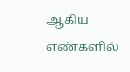ஆகிய எண்களில்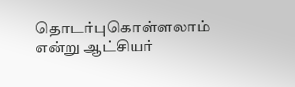தொடர்புகொள்ளலாம் என்று ஆட்சியர்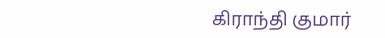கிராந்தி குமார்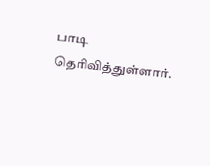பாடி தெரிவித்துள்ளார்.